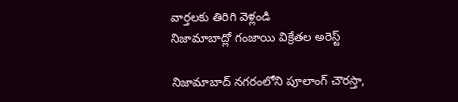వార్తలకు తిరిగి వెళ్లండి
నిజామాబాద్లో గంజాయి విక్రేతల అరెస్ట్

నిజామాబాద్ నగరంలోని పూలాంగ్ చౌరస్తా,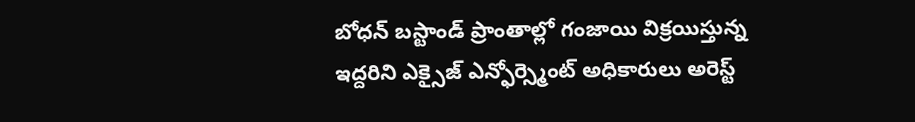బోధన్ బస్టాండ్ ప్రాంతాల్లో గంజాయి విక్రయిస్తున్న ఇద్దరిని ఎక్సైజ్ ఎన్ఫోర్స్మెంట్ అధికారులు అరెస్ట్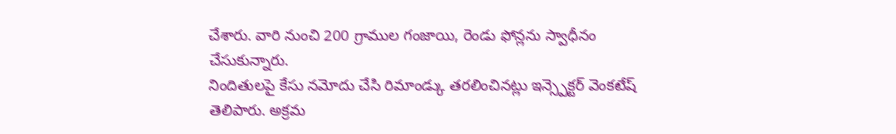చేశారు. వారి నుంచి 200 గ్రాముల గంజాయి, రెండు ఫోన్లను స్వాధీనం చేసుకున్నారు.
నిందితులపై కేసు నమోదు చేసి రిమాండ్కు తరలించినట్లు ఇన్స్పెక్టర్ వెంకటేష్ తెలిపారు. అక్రమ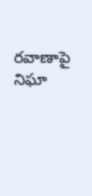రవాణాపై నిఘా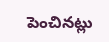పెంచినట్లు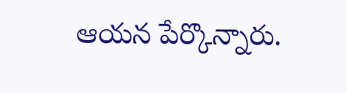ఆయన పేర్కొన్నారు.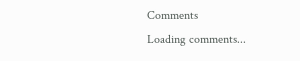Comments
Loading comments...